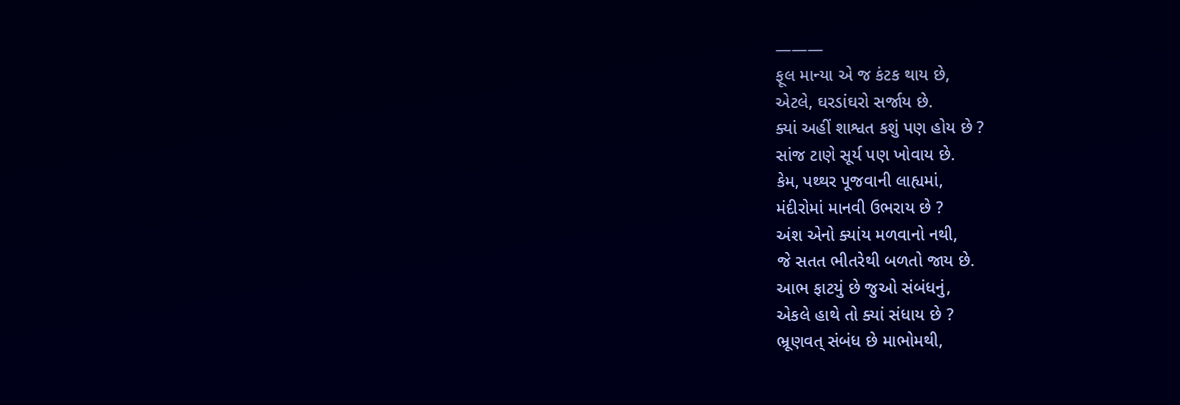———
ફૂલ માન્યા એ જ કંટક થાય છે,
એટલે, ઘરડાંઘરો સર્જાય છે.
ક્યાં અહીં શાશ્વત કશું પણ હોય છે ?
સાંજ ટાણે સૂર્ય પણ ખોવાય છે.
કેમ, પથ્થર પૂજવાની લાહ્યમાં,
મંદીરોમાં માનવી ઉભરાય છે ?
અંશ એનો ક્યાંય મળવાનો નથી,
જે સતત ભીતરેથી બળતો જાય છે.
આભ ફાટયું છે જુઓ સંબંધનું,
એકલે હાથે તો ક્યાં સંધાય છે ?
ભ્રૂણવત્ સંબંધ છે માભોમથી,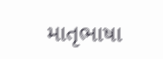માતૃભાષા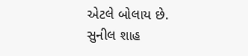એટલે બોલાય છે.
સુનીલ શાહ